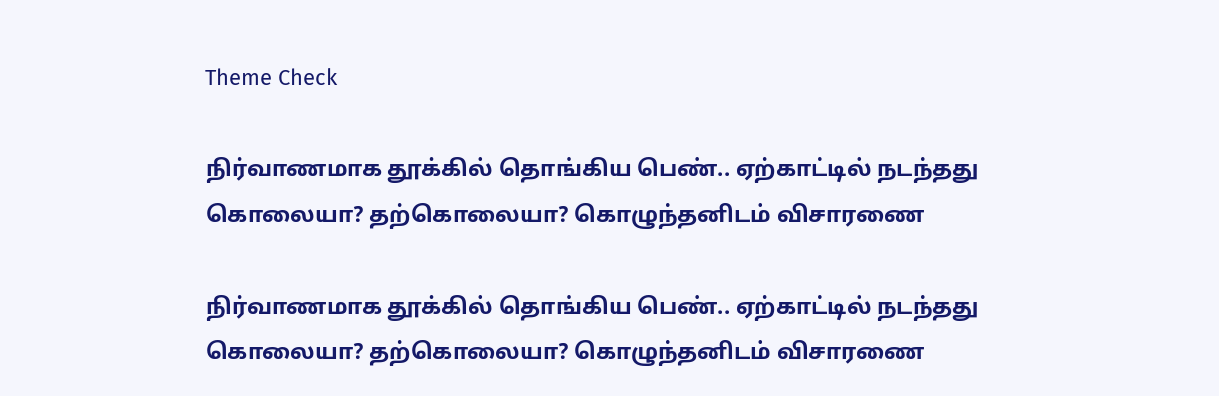Theme Check

நிர்வாணமாக தூக்கில் தொங்கிய பெண்.. ஏற்காட்டில் நடந்தது கொலையா? தற்கொலையா? கொழுந்தனிடம் விசாரணை

நிர்வாணமாக தூக்கில் தொங்கிய பெண்.. ஏற்காட்டில் நடந்தது கொலையா? தற்கொலையா? கொழுந்தனிடம் விசாரணை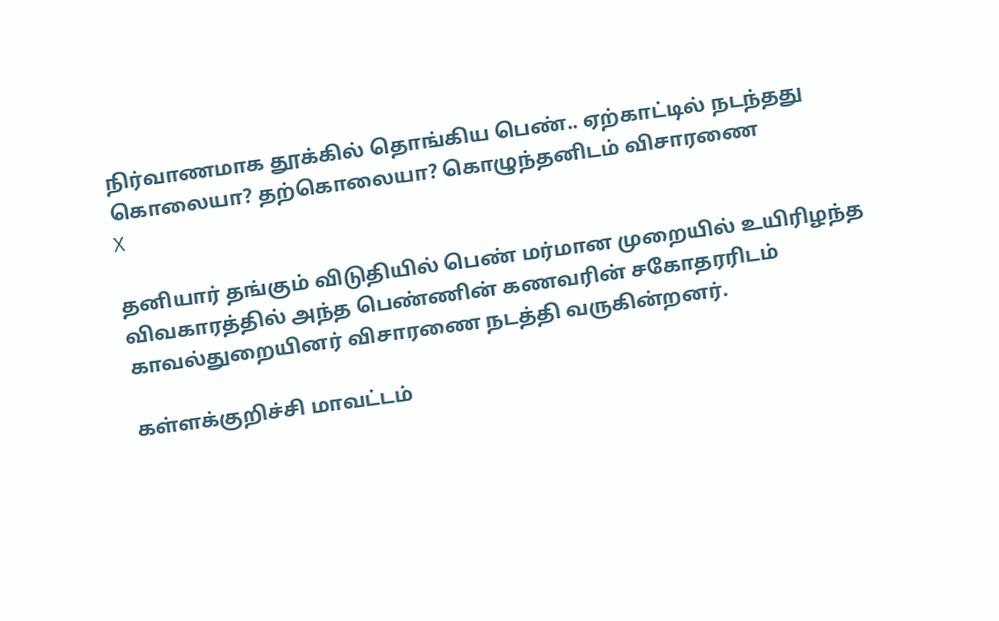நிர்வாணமாக தூக்கில் தொங்கிய பெண்.. ஏற்காட்டில் நடந்தது கொலையா? தற்கொலையா? கொழுந்தனிடம் விசாரணை
X

தனியார் தங்கும் விடுதியில் பெண் மர்மான முறையில் உயிரிழந்த விவகாரத்தில் அந்த பெண்ணின் கணவரின் சகோதரரிடம் காவல்துறையினர் விசாரணை நடத்தி வருகின்றனர்.

கள்ளக்குறிச்சி மாவட்டம்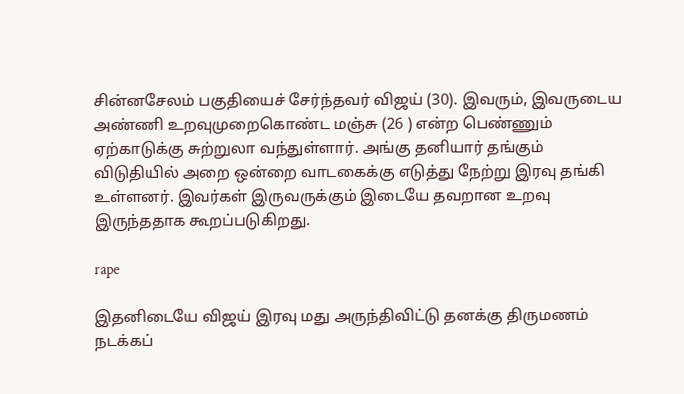சின்னசேலம் பகுதியைச் சேர்ந்தவர் விஜய் (30). இவரும், இவருடைய அண்ணி உறவுமுறைகொண்ட மஞ்சு (26 ) என்ற பெண்ணும் ஏற்காடுக்கு சுற்றுலா வந்துள்ளார். அங்கு தனியார் தங்கும் விடுதியில் அறை ஒன்றை வாடகைக்கு எடுத்து நேற்று இரவு தங்கி உள்ளனர். இவர்கள் இருவருக்கும் இடையே தவறான உறவு இருந்ததாக கூறப்படுகிறது.

rape

இதனிடையே விஜய் இரவு மது அருந்திவிட்டு தனக்கு திருமணம் நடக்கப்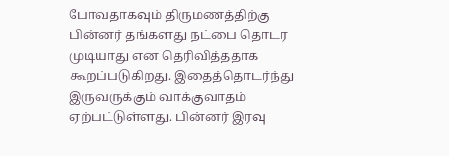போவதாகவும் திருமணத்திற்கு பின்னர் தங்களது நட்பை தொடர முடியாது என தெரிவித்ததாக கூறப்படுகிறது. இதைத்தொடர்ந்து இருவருக்கும் வாக்குவாதம் ஏற்பட்டுள்ளது. பின்னர் இரவு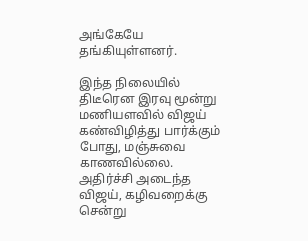அங்கேயே தங்கியுள்ளனர்.

இந்த நிலையில் திடீரென இரவு மூன்று மணியளவில் விஜய் கண்விழித்து பார்க்கும் போது, மஞ்சுவை காணவில்லை. அதிர்ச்சி அடைந்த விஜய், கழிவறைக்கு சென்று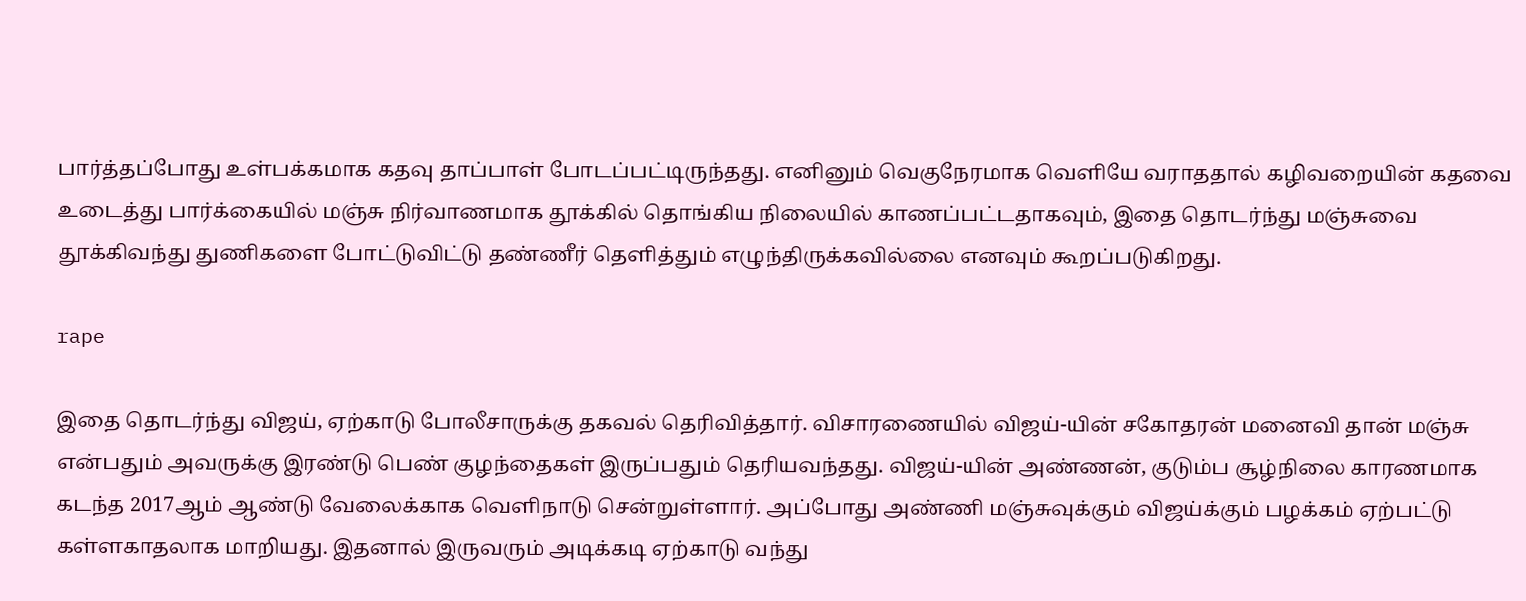பார்த்தப்போது உள்பக்கமாக கதவு தாப்பாள் போடப்பட்டிருந்தது. எனினும் வெகுநேரமாக வெளியே வராததால் கழிவறையின் கதவை உடைத்து பார்க்கையில் மஞ்சு நிர்வாணமாக தூக்கில் தொங்கிய நிலையில் காணப்பட்டதாகவும், இதை தொடர்ந்து மஞ்சுவை தூக்கிவந்து துணிகளை போட்டுவிட்டு தண்ணீர் தெளித்தும் எழுந்திருக்கவில்லை எனவும் கூறப்படுகிறது.

rape

இதை தொடர்ந்து விஜய், ஏற்காடு போலீசாருக்கு தகவல் தெரிவித்தார். விசாரணையில் விஜய்-யின் சகோதரன் மனைவி தான் மஞ்சு என்பதும் அவருக்கு இரண்டு பெண் குழந்தைகள் இருப்பதும் தெரியவந்தது. விஜய்-யின் அண்ணன், குடும்ப சூழ்நிலை காரணமாக கடந்த 2017ஆம் ஆண்டு வேலைக்காக வெளிநாடு சென்றுள்ளார். அப்போது அண்ணி மஞ்சுவுக்கும் விஜய்க்கும் பழக்கம் ஏற்பட்டு கள்ளகாதலாக மாறியது. இதனால் இருவரும் அடிக்கடி ஏற்காடு வந்து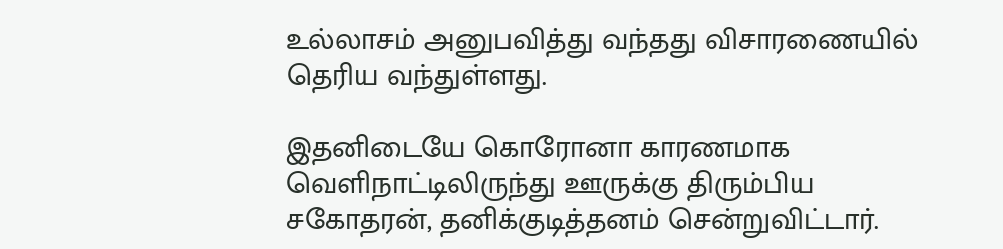உல்லாசம் அனுபவித்து வந்தது விசாரணையில் தெரிய வந்துள்ளது.

இதனிடையே கொரோனா காரணமாக வெளிநாட்டிலிருந்து ஊருக்கு திரும்பிய சகோதரன், தனிக்குடித்தனம் சென்றுவிட்டார்.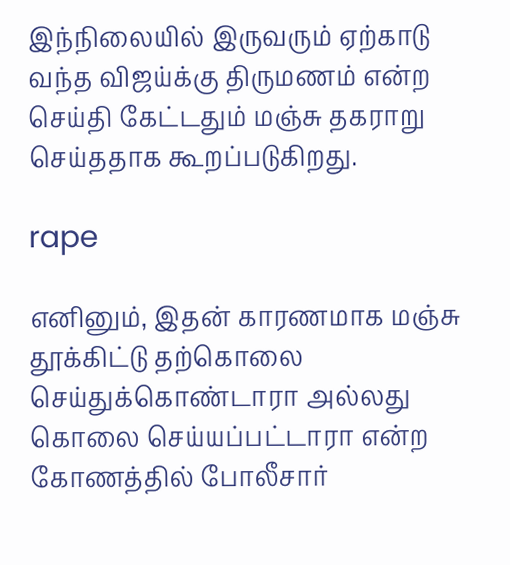இந்நிலையில் இருவரும் ஏற்காடு வந்த விஜய்க்கு திருமணம் என்ற செய்தி கேட்டதும் மஞ்சு தகராறு செய்ததாக கூறப்படுகிறது.

rape

எனினும், இதன் காரணமாக மஞ்சு தூக்கிட்டு தற்கொலை செய்துக்கொண்டாரா அல்லது கொலை செய்யப்பட்டாரா என்ற கோணத்தில் போலீசார்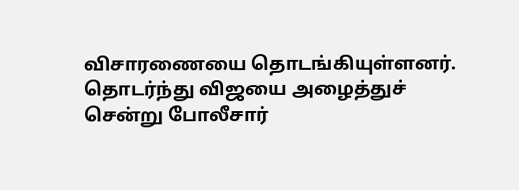விசாரணையை தொடங்கியுள்ளனர். தொடர்ந்து விஜயை அழைத்துச் சென்று போலீசார்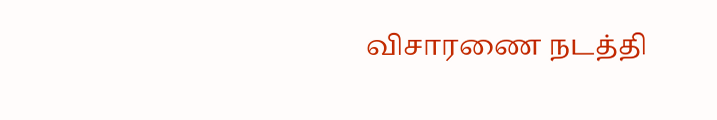விசாரணை நடத்தி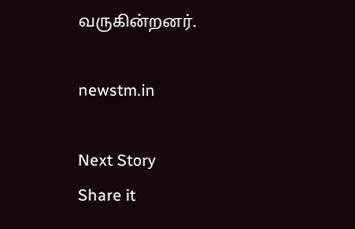வருகின்றனர்.

newstm.in

Next Story
Share it